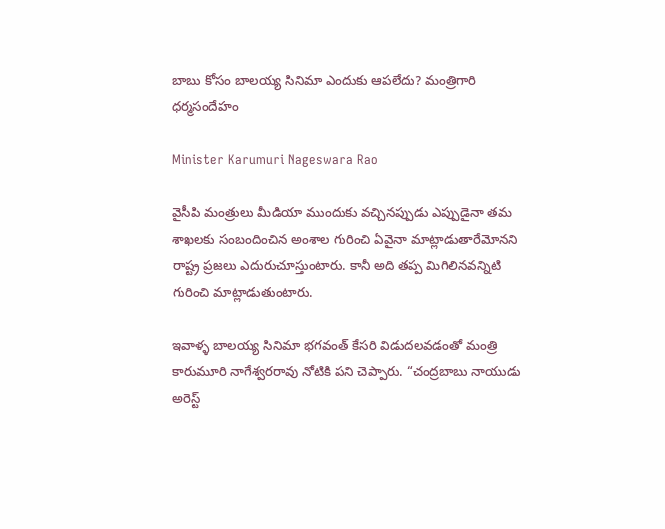బాబు కోసం బాలయ్య సినిమా ఎందుకు ఆపలేదు? మంత్రిగారి ధర్మసందేహం

Minister Karumuri Nageswara Rao

వైసీపి మంత్రులు మీడియా ముందుకు వచ్చినప్పుడు ఎప్పుడైనా తమ శాఖలకు సంబందించిన అంశాల గురించి ఏవైనా మాట్లాడుతారేమోనని రాష్ట్ర ప్రజలు ఎదురుచూస్తుంటారు. కానీ అది తప్ప మిగిలినవన్నిటి గురించి మాట్లాడుతుంటారు.

ఇవాళ్ళ బాలయ్య సినిమా భగవంత్ కేసరి విడుదలవడంతో మంత్రి కారుమూరి నాగేశ్వరరావు నోటికి పని చెప్పారు. “చంద్రబాబు నాయుడు అరెస్ట్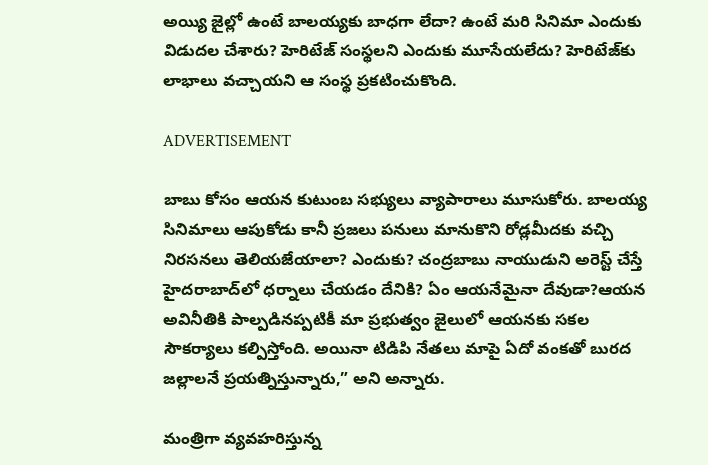అయ్యి జైల్లో ఉంటే బాలయ్యకు బాధగా లేదా? ఉంటే మరి సినిమా ఎందుకు విడుదల చేశారు? హెరిటేజ్ సంస్థలని ఎందుకు మూసేయలేదు? హెరిటేజ్‌కు లాభాలు వచ్చాయని ఆ సంస్థ ప్రకటించుకొంది.

ADVERTISEMENT

బాబు కోసం ఆయన కుటుంబ సభ్యులు వ్యాపారాలు మూసుకోరు. బాలయ్య సినిమాలు ఆపుకోడు కానీ ప్రజలు పనులు మానుకొని రోడ్లమీదకు వచ్చి నిరసనలు తెలియజేయాలా? ఎందుకు? చంద్రబాబు నాయుడుని అరెస్ట్ చేస్తే హైదరాబాద్‌లో ధర్నాలు చేయడం దేనికి? ఏం ఆయనేమైనా దేవుడా?ఆయన అవినీతికి పాల్పడినప్పటికీ మా ప్రభుత్వం జైలులో ఆయనకు సకల సౌకర్యాలు కల్పిస్తోంది. అయినా టిడిపి నేతలు మాపై ఏదో వంకతో బురద జల్లాలనే ప్రయత్నిస్తున్నారు,” అని అన్నారు.

మంత్రిగా వ్యవహరిస్తున్న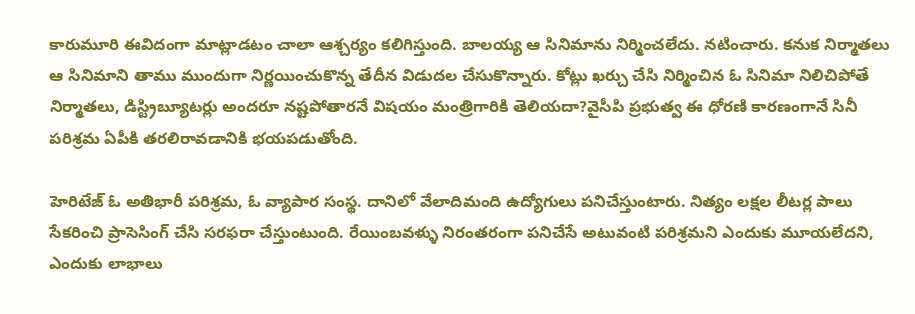కారుమూరి ఈవిదంగా మాట్లాడటం చాలా ఆశ్చర్యం కలిగిస్తుంది. బాలయ్య ఆ సినిమాను నిర్మించలేదు. నటించారు. కనుక నిర్మాతలు ఆ సినిమాని తాము ముందుగా నిర్ణయించుకొన్న తేదీన విడుదల చేసుకొన్నారు. కోట్లు ఖర్చు చేసి నిర్మించిన ఓ సినిమా నిలిచిపోతే నిర్మాతలు, డిస్ట్రిబ్యూటర్లు అందరూ నష్టపోతారనే విషయం మంత్రిగారికి తెలియదా?వైసీపి ప్రభుత్వ ఈ ధోరణి కారణంగానే సినీ పరిశ్రమ ఏపీకి తరలిరావడానికి భయపడుతోంది.

హెరిటేజ్ ఓ అతిభారీ పరిశ్రమ, ఓ వ్యాపార సంస్థ. దానిలో వేలాదిమంది ఉద్యోగులు పనిచేస్తుంటారు. నిత్యం లక్షల లీటర్ల పాలు సేకరించి ప్రాసెసింగ్ చేసి సరఫరా చేస్తుంటుంది. రేయింబవళ్ళు నిరంతరంగా పనిచేసే అటువంటి పరిశ్రమని ఎందుకు మూయలేదని, ఎందుకు లాభాలు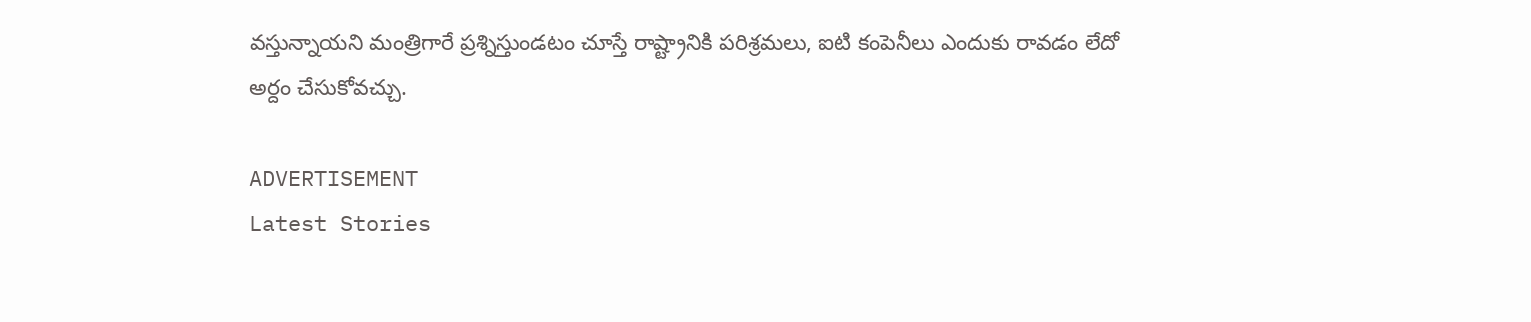వస్తున్నాయని మంత్రిగారే ప్రశ్నిస్తుండటం చూస్తే రాష్ట్రానికి పరిశ్రమలు, ఐ‌టి కంపెనీలు ఎందుకు రావడం లేదో అర్దం చేసుకోవచ్చు.

ADVERTISEMENT
Latest Stories